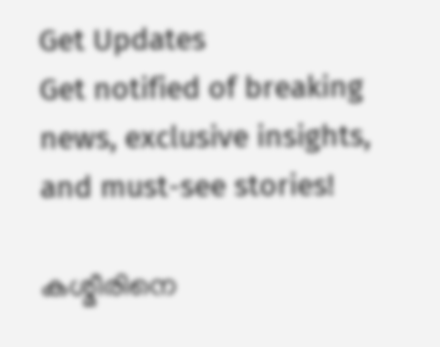Get Updates
Get notified of breaking news, exclusive insights, and must-see stories!

കശ്മീരിനെ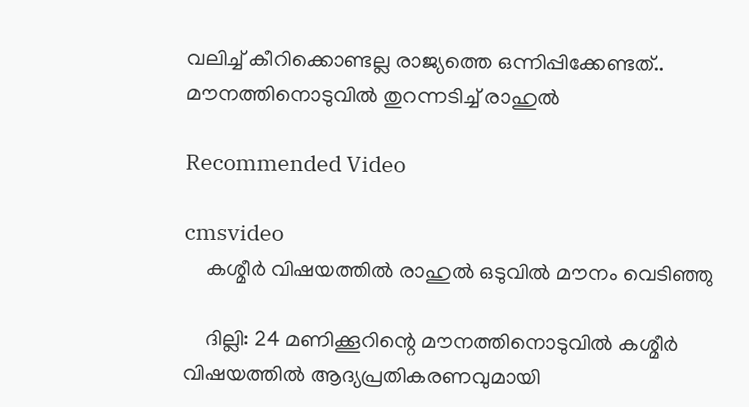വലിച്ച് കീറിക്കൊണ്ടല്ല രാജ്യത്തെ ഒന്നിപ്പിക്കേണ്ടത്.. മൗനത്തിനൊടുവില്‍ തുറന്നടിച്ച് രാഹുൽ

Recommended Video

cmsvideo
    കശ്മീര്‍ വിഷയത്തില്‍ രാഹുല്‍ ഒടുവില്‍ മൗനം വെടിഞ്ഞു

    ദില്ലി: 24 മണിക്കൂറിന്റെ മൗനത്തിനൊടുവില്‍ കശ്മീര്‍ വിഷയത്തില്‍ ആദ്യപ്രതികരണവുമായി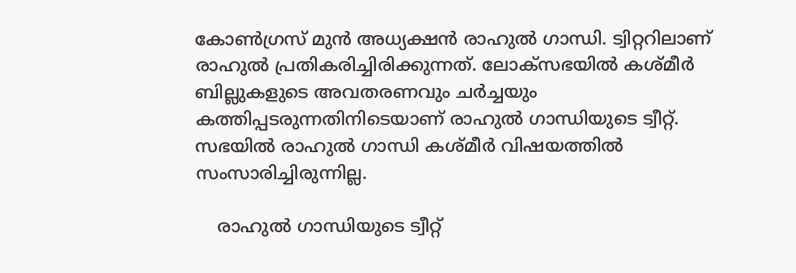കോണ്‍ഗ്രസ് മുന്‍ അധ്യക്ഷന്‍ രാഹുല്‍ ഗാന്ധി. ട്വിറ്ററിലാണ് രാഹുല്‍ പ്രതികരിച്ചിരിക്കുന്നത്. ലോക്‌സഭയില്‍ കശ്മീര്‍ ബില്ലുകളുടെ അവതരണവും ചര്‍ച്ചയും കത്തിപ്പടരുന്നതിനിടെയാണ് രാഹുല്‍ ഗാന്ധിയുടെ ട്വീറ്റ്. സഭയില്‍ രാഹുല്‍ ഗാന്ധി കശ്മീര്‍ വിഷയത്തില്‍ സംസാരിച്ചിരുന്നില്ല.

    രാഹുല്‍ ഗാന്ധിയുടെ ട്വീറ്റ്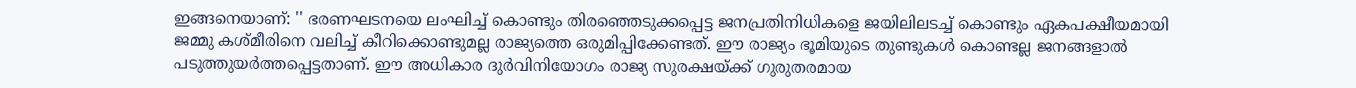ഇങ്ങനെയാണ്: '' ഭരണഘടനയെ ലംഘിച്ച് കൊണ്ടും തിരഞ്ഞെടുക്കപ്പെട്ട ജനപ്രതിനിധികളെ ജയിലിലടച്ച് കൊണ്ടും ഏകപക്ഷീയമായി ജമ്മു കശ്മീരിനെ വലിച്ച് കീറിക്കൊണ്ടുമല്ല രാജ്യത്തെ ഒരുമിപ്പിക്കേണ്ടത്. ഈ രാജ്യം ഭൂമിയുടെ തുണ്ടുകള്‍ കൊണ്ടല്ല ജനങ്ങളാല്‍ പടുത്തുയര്‍ത്തപ്പെട്ടതാണ്. ഈ അധികാര ദുര്‍വിനിയോഗം രാജ്യ സുരക്ഷയ്ക്ക് ഗുരുതരമായ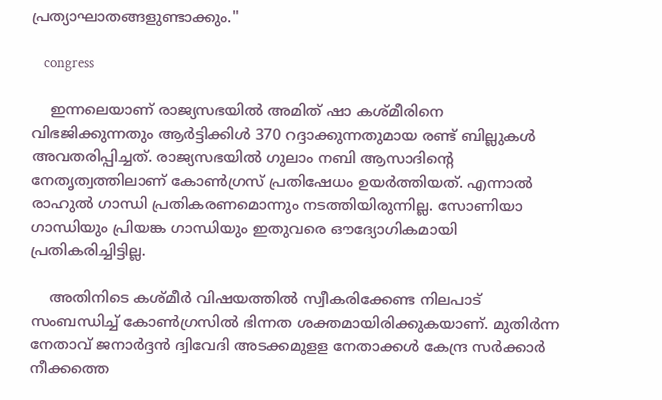പ്രത്യാഘാതങ്ങളുണ്ടാക്കും.''

    congress

    ഇന്നലെയാണ് രാജ്യസഭയില്‍ അമിത് ഷാ കശ്മീരിനെ വിഭജിക്കുന്നതും ആര്‍ട്ടിക്കിള്‍ 370 റദ്ദാക്കുന്നതുമായ രണ്ട് ബില്ലുകള്‍ അവതരിപ്പിച്ചത്. രാജ്യസഭയില്‍ ഗുലാം നബി ആസാദിന്റെ നേതൃത്വത്തിലാണ് കോണ്‍ഗ്രസ് പ്രതിഷേധം ഉയര്‍ത്തിയത്. എന്നാല്‍ രാഹുല്‍ ഗാന്ധി പ്രതികരണമൊന്നും നടത്തിയിരുന്നില്ല. സോണിയാ ഗാന്ധിയും പ്രിയങ്ക ഗാന്ധിയും ഇതുവരെ ഔദ്യോഗികമായി പ്രതികരിച്ചിട്ടില്ല.

    അതിനിടെ കശ്മീര്‍ വിഷയത്തില്‍ സ്വീകരിക്കേണ്ട നിലപാട് സംബന്ധിച്ച് കോണ്‍ഗ്രസില്‍ ഭിന്നത ശക്തമായിരിക്കുകയാണ്. മുതിര്‍ന്ന നേതാവ് ജനാര്‍ദ്ദന്‍ ദ്വിവേദി അടക്കമുളള നേതാക്കള്‍ കേന്ദ്ര സര്‍ക്കാര്‍ നീക്കത്തെ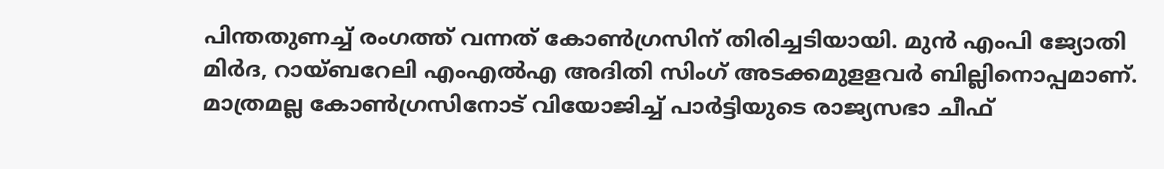പിന്തതുണച്ച് രംഗത്ത് വന്നത് കോണ്‍ഗ്രസിന് തിരിച്ചടിയായി. മുന്‍ എംപി ജ്യോതി മിര്‍ദ, റായ്ബറേലി എംഎല്‍എ അദിതി സിംഗ് അടക്കമുളളവര്‍ ബില്ലിനൊപ്പമാണ്. മാത്രമല്ല കോണ്‍ഗ്രസിനോട് വിയോജിച്ച് പാര്‍ട്ടിയുടെ രാജ്യസഭാ ചീഫ്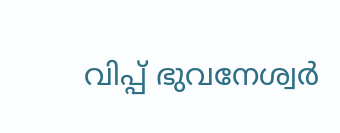വിപ്പ് ഭുവനേശ്വര്‍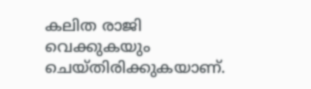കലിത രാജി വെക്കുകയും ചെയ്തിരിക്കുകയാണ്.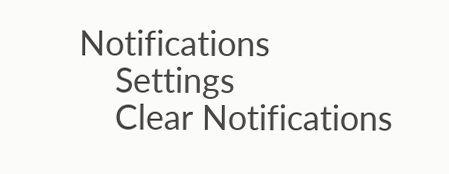Notifications
    Settings
    Clear Notifications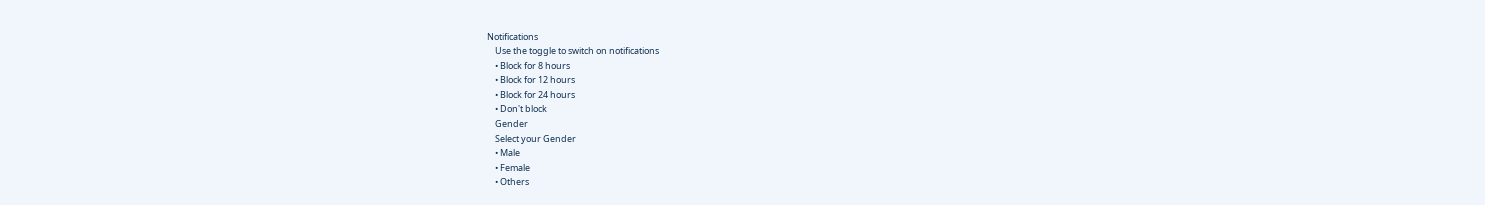Notifications
    Use the toggle to switch on notifications
    • Block for 8 hours
    • Block for 12 hours
    • Block for 24 hours
    • Don't block
    Gender
    Select your Gender
    • Male
    • Female
    • Others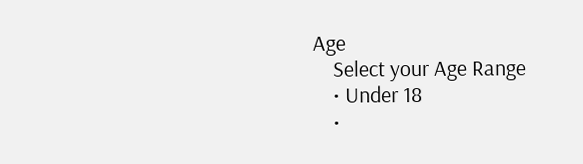Age
    Select your Age Range
    • Under 18
    •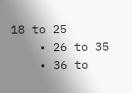18 to 25
    • 26 to 35
    • 36 to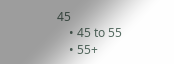45
    • 45 to 55
    • 55+